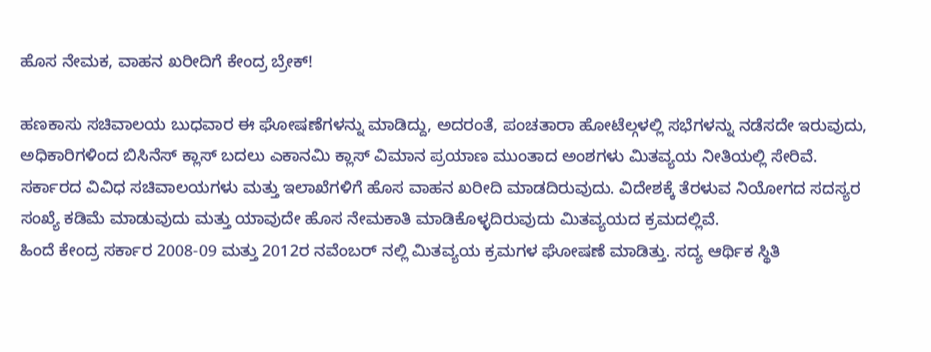ಹೊಸ ನೇಮಕ, ವಾಹನ ಖರೀದಿಗೆ ಕೇಂದ್ರ ಬ್ರೇಕ್!

ಹಣಕಾಸು ಸಚಿವಾಲಯ ಬುಧವಾರ ಈ ಘೋಷಣೆಗಳನ್ನು ಮಾಡಿದ್ದು, ಅದರಂತೆ, ಪಂಚತಾರಾ ಹೋಟೆಲ್ಗಳಲ್ಲಿ ಸಭೆಗಳನ್ನು ನಡೆಸದೇ ಇರುವುದು, ಅಧಿಕಾರಿಗಳಿಂದ ಬಿಸಿನೆಸ್ ಕ್ಲಾಸ್ ಬದಲು ಎಕಾನಮಿ ಕ್ಲಾಸ್ ವಿಮಾನ ಪ್ರಯಾಣ ಮುಂತಾದ ಅಂಶಗಳು ಮಿತವ್ಯಯ ನೀತಿಯಲ್ಲಿ ಸೇರಿವೆ.
ಸರ್ಕಾರದ ವಿವಿಧ ಸಚಿವಾಲಯಗಳು ಮತ್ತು ಇಲಾಖೆಗಳಿಗೆ ಹೊಸ ವಾಹನ ಖರೀದಿ ಮಾಡದಿರುವುದು. ವಿದೇಶಕ್ಕೆ ತೆರಳುವ ನಿಯೋಗದ ಸದಸ್ಯರ ಸಂಖ್ಯೆ ಕಡಿಮೆ ಮಾಡುವುದು ಮತ್ತು ಯಾವುದೇ ಹೊಸ ನೇಮಕಾತಿ ಮಾಡಿಕೊಳ್ಳದಿರುವುದು ಮಿತವ್ಯಯದ ಕ್ರಮದಲ್ಲಿವೆ.
ಹಿಂದೆ ಕೇಂದ್ರ ಸರ್ಕಾರ 2008-09 ಮತ್ತು 2012ರ ನವೆಂಬರ್ ನಲ್ಲಿ ಮಿತವ್ಯಯ ಕ್ರಮಗಳ ಘೋಷಣೆ ಮಾಡಿತ್ತು. ಸದ್ಯ ಆರ್ಥಿಕ ಸ್ಥಿತಿ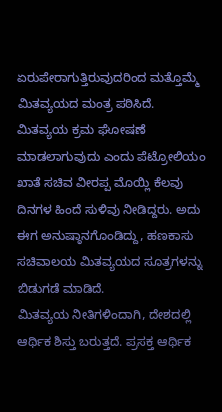ಏರುಪೇರಾಗುತ್ತಿರುವುದರಿಂದ ಮತ್ತೊಮ್ಮೆ ಮಿತವ್ಯಯದ ಮಂತ್ರ ಪಠಿಸಿದೆ.
ಮಿತವ್ಯಯ ಕ್ರಮ ಘೋಷಣೆ ಮಾಡಲಾಗುವುದು ಎಂದು ಪೆಟ್ರೋಲಿಯಂ ಖಾತೆ ಸಚಿವ ವೀರಪ್ಪ ಮೊಯ್ಲಿ ಕೆಲವು ದಿನಗಳ ಹಿಂದೆ ಸುಳಿವು ನೀಡಿದ್ದರು. ಅದು ಈಗ ಅನುಷ್ಠಾನಗೊಂಡಿದ್ದು, ಹಣಕಾಸು ಸಚಿವಾಲಯ ಮಿತವ್ಯಯದ ಸೂತ್ರಗಳನ್ನು ಬಿಡುಗಡೆ ಮಾಡಿದೆ.
ಮಿತವ್ಯಯ ನೀತಿಗಳಿಂದಾಗಿ, ದೇಶದಲ್ಲಿ ಆರ್ಥಿಕ ಶಿಸ್ತು ಬರುತ್ತದೆ. ಪ್ರಸಕ್ತ ಆರ್ಥಿಕ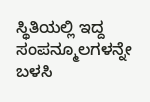ಸ್ಥಿತಿಯಲ್ಲಿ ಇದ್ದ ಸಂಪನ್ಮೂಲಗಳನ್ನೇ ಬಳಸಿ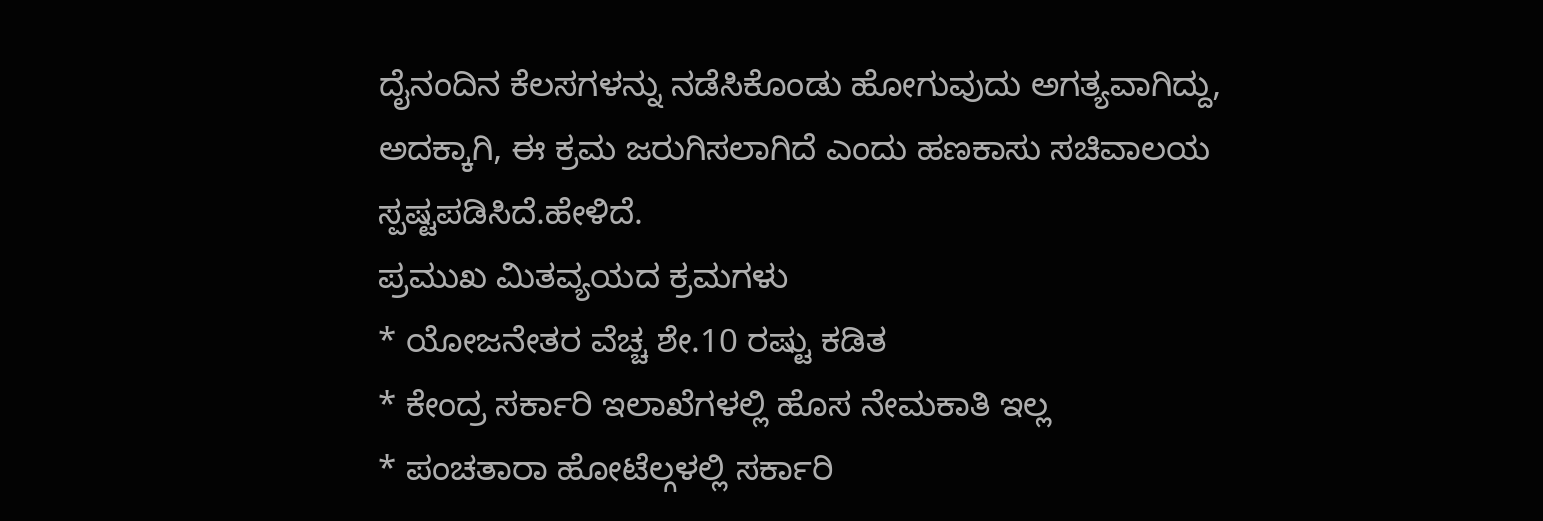ದೈನಂದಿನ ಕೆಲಸಗಳನ್ನು ನಡೆಸಿಕೊಂಡು ಹೋಗುವುದು ಅಗತ್ಯವಾಗಿದ್ದು, ಅದಕ್ಕಾಗಿ, ಈ ಕ್ರಮ ಜರುಗಿಸಲಾಗಿದೆ ಎಂದು ಹಣಕಾಸು ಸಚಿವಾಲಯ ಸ್ಪಷ್ಟಪಡಿಸಿದೆ.ಹೇಳಿದೆ.
ಪ್ರಮುಖ ಮಿತವ್ಯಯದ ಕ್ರಮಗಳು
* ಯೋಜನೇತರ ವೆಚ್ಚ ಶೇ.10 ರಷ್ಟು ಕಡಿತ
* ಕೇಂದ್ರ ಸರ್ಕಾರಿ ಇಲಾಖೆಗಳಲ್ಲಿ ಹೊಸ ನೇಮಕಾತಿ ಇಲ್ಲ
* ಪಂಚತಾರಾ ಹೋಟೆಲ್ಗಳಲ್ಲಿ ಸರ್ಕಾರಿ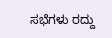ಸಭೆಗಳು ರದ್ದು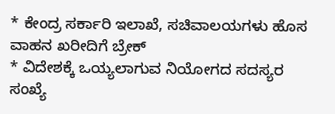* ಕೇಂದ್ರ ಸರ್ಕಾರಿ ಇಲಾಖೆ, ಸಚಿವಾಲಯಗಳು ಹೊಸ ವಾಹನ ಖರೀದಿಗೆ ಬ್ರೇಕ್
* ವಿದೇಶಕ್ಕೆ ಒಯ್ಯಲಾಗುವ ನಿಯೋಗದ ಸದಸ್ಯರ ಸಂಖ್ಯೆ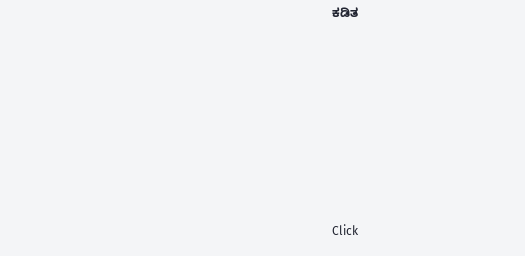ಕಡಿತ












Click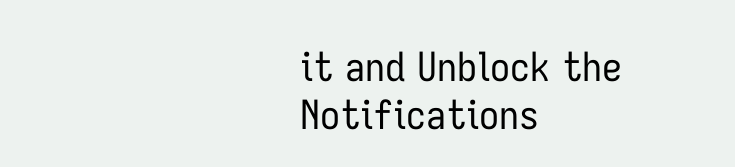it and Unblock the Notifications